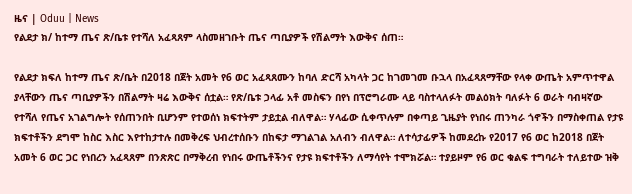ዜና | Oduu | News
የልደታ ክ/ ከተማ ጤና ጽ/ቤቱ የተሻለ አፈጻጸም ላስመዘገቡት ጤና ጣቢያዎች የሽልማት እውቅና ሰጠ።

የልደታ ክፍለ ከተማ ጤና ጽ/ቤት በ2018 በጀት አመት የ6 ወር አፈጻጸሙን ከባለ ድርሻ አካላት ጋር ከገመገመ ቡኋላ በአፈጻጸማቸው የላቀ ውጤት አምጥተዋል ያላቸውን ጤና ጣቢያዎችን በሽልማት ዛሬ እውቅና ሰቷል። የጽ/ቤቱ ኃላፊ አቶ መስፍን በየነ በፕሮግራሙ ላይ ባስተላለፉት መልዕክት ባለፉት 6 ወራት ባብዛኛው የተሻለ የጤና አገልግሎት የሰጠንበት ቢሆንም የተወሰነ ክፍተትም ታይቷል ብለዋል። ሃላፊው ሲቀጥሉም በቀጣይ ጊዜያት የነበሩ ጠንካራ ጎኖችን በማስቀጠል የታዩ ክፍተቶችን ደግሞ ከስር እስር እየተከታተሉ በመቅረፍ ህብረተሰቡን በከፍታ ማገልገል አለብን ብለዋል። ለተሳታፊዎች ከመደረኩ የ2017 የ6 ወር ከ2018 በጀት አመት 6 ወር ጋር የነበረን አፈጻጸም በንጽጽር በማቅረብ የነበሩ ውጤቶችንና የታዩ ክፍተቶችን ለማሳየት ተሞክሯል። ተያይዞም የ6 ወር ቁልፍ ተግባራት ተለይተው ዝቅ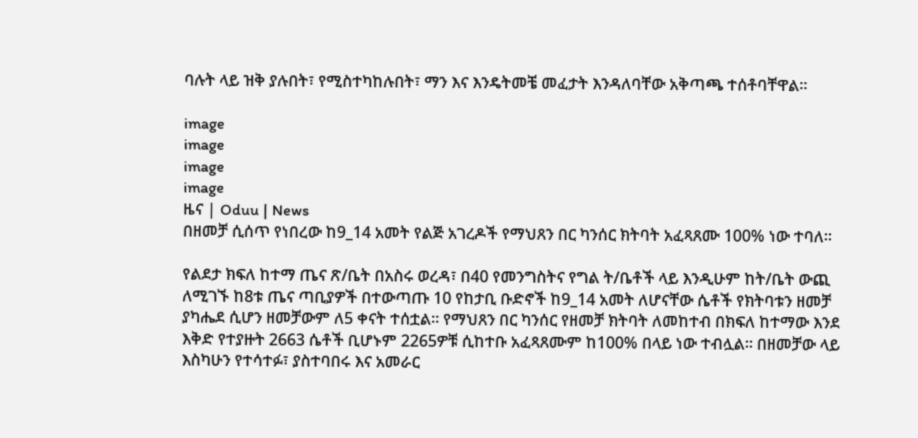ባሉት ላይ ዝቅ ያሉበት፣ የሚስተካከሉበት፣ ማን እና እንዴትመቼ መፈታት እንዳለባቸው አቅጣጫ ተሰቶባቸዋል።

image
image
image
image
ዜና | Oduu | News
በዘመቻ ሲሰጥ የነበረው ከ9_14 አመት የልጅ አገረዶች የማህጸን በር ካንሰር ክትባት አፈጻጸሙ 100% ነው ተባለ።

የልደታ ክፍለ ከተማ ጤና ጽ/ቤት በአስሩ ወረዳ፣ በ40 የመንግስትና የግል ት/ቤቶች ላይ እንዲሁም ከት/ቤት ውጪ ለሚገኙ ከ8ቱ ጤና ጣቢያዎች በተውጣጡ 10 የከታቢ ቡድኖች ከ9_14 አመት ለሆናቸው ሴቶች የክትባቱን ዘመቻ ያካሔደ ሲሆን ዘመቻውም ለ5 ቀናት ተሰቷል። የማህጸን በር ካንሰር የዘመቻ ክትባት ለመከተብ በክፍለ ከተማው እንደ እቅድ የተያዙት 2663 ሴቶች ቢሆኑም 2265ዎቹ ሲከተቡ አፈጻጸሙም ከ100% በላይ ነው ተብሏል። በዘመቻው ላይ እስካሁን የተሳተፉ፣ ያስተባበሩ እና አመራር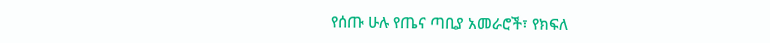የሰጡ ሁሉ የጤና ጣቢያ አመራሮች፣ የክፍለ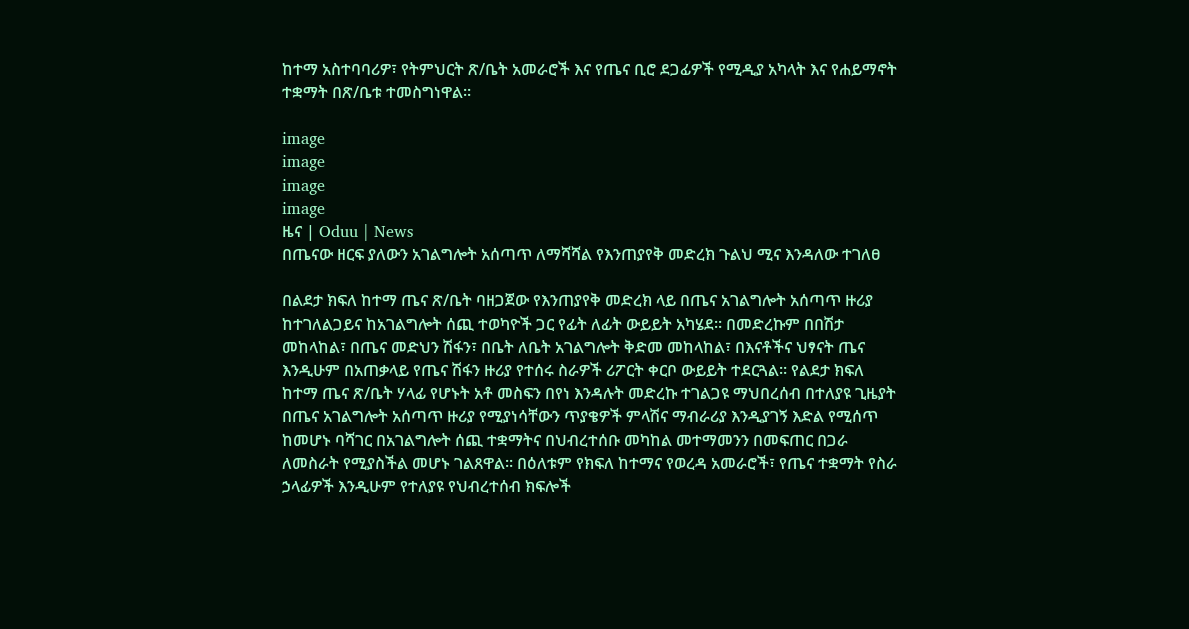ከተማ አስተባባሪዎ፣ የትምህርት ጽ/ቤት አመራሮች እና የጤና ቢሮ ደጋፊዎች የሚዲያ አካላት እና የሐይማኖት ተቋማት በጽ/ቤቱ ተመስግነዋል።

image
image
image
image
ዜና | Oduu | News
በጤናው ዘርፍ ያለውን አገልግሎት አሰጣጥ ለማሻሻል የእንጠያየቅ መድረክ ጉልህ ሚና እንዳለው ተገለፀ

በልደታ ክፍለ ከተማ ጤና ጽ/ቤት ባዘጋጀው የእንጠያየቅ መድረክ ላይ በጤና አገልግሎት አሰጣጥ ዙሪያ ከተገለልጋይና ከአገልግሎት ሰጪ ተወካዮች ጋር የፊት ለፊት ውይይት አካሄደ። በመድረኩም በበሽታ መከላከል፣ በጤና መድህን ሽፋን፣ በቤት ለቤት አገልግሎት ቅድመ መከላከል፣ በእናቶችና ህፃናት ጤና እንዲሁም በአጠቃላይ የጤና ሽፋን ዙሪያ የተሰሩ ስራዎች ሪፖርት ቀርቦ ውይይት ተደርጓል። የልደታ ክፍለ ከተማ ጤና ጽ/ቤት ሃላፊ የሆኑት አቶ መስፍን በየነ እንዳሉት መድረኩ ተገልጋዩ ማህበረሰብ በተለያዩ ጊዜያት በጤና አገልግሎት አሰጣጥ ዙሪያ የሚያነሳቸውን ጥያቄዎች ምላሽና ማብራሪያ እንዲያገኝ እድል የሚሰጥ ከመሆኑ ባሻገር በአገልግሎት ሰጪ ተቋማትና በህብረተሰቡ መካከል መተማመንን በመፍጠር በጋራ ለመስራት የሚያስችል መሆኑ ገልጸዋል። በዕለቱም የክፍለ ከተማና የወረዳ አመራሮች፣ የጤና ተቋማት የስራ ኃላፊዎች እንዲሁም የተለያዩ የህብረተሰብ ክፍሎች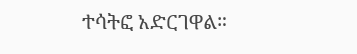ተሳትፎ አድርገዋል።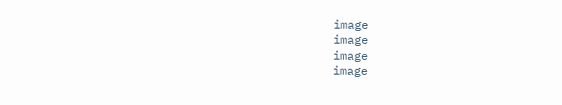image
image
image
image